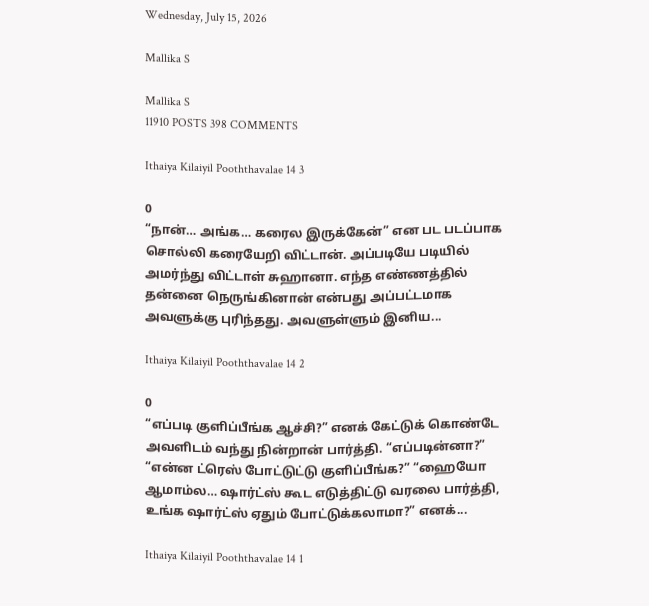Wednesday, July 15, 2026

Mallika S

Mallika S
11910 POSTS 398 COMMENTS

Ithaiya Kilaiyil Pooththavalae 14 3

0
“நான்… அங்க… கரைல இருக்கேன்” என பட படப்பாக சொல்லி கரையேறி விட்டான். அப்படியே படியில் அமர்ந்து விட்டாள் சுஹானா. எந்த எண்ணத்தில் தன்னை நெருங்கினான் என்பது அப்பட்டமாக அவளுக்கு புரிந்தது. அவளுள்ளும் இனிய...

Ithaiya Kilaiyil Pooththavalae 14 2

0
“எப்படி குளிப்பீங்க ஆச்சி?” எனக் கேட்டுக் கொண்டே அவளிடம் வந்து நின்றான் பார்த்தி. “எப்படின்னா?” “என்ன ட்ரெஸ் போட்டுட்டு குளிப்பீங்க?” “ஹையோ ஆமாம்ல… ஷார்ட்ஸ் கூட எடுத்திட்டு வரலை பார்த்தி, உங்க ஷார்ட்ஸ் ஏதும் போட்டுக்கலாமா?” எனக்...

Ithaiya Kilaiyil Pooththavalae 14 1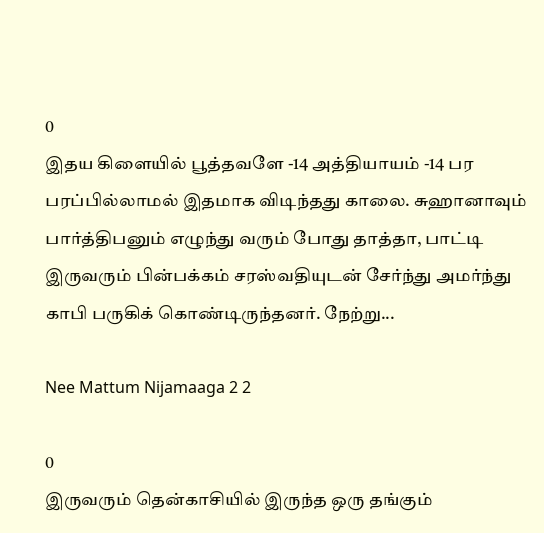0
இதய கிளையில் பூத்தவளே -14 அத்தியாயம் -14 பர பரப்பில்லாமல் இதமாக விடிந்தது காலை. சுஹானாவும் பார்த்திபனும் எழுந்து வரும் போது தாத்தா, பாட்டி இருவரும் பின்பக்கம் சரஸ்வதியுடன் சேர்ந்து அமர்ந்து காபி பருகிக் கொண்டிருந்தனர். நேற்று...

Nee Mattum Nijamaaga 2 2

0
இருவரும் தென்காசியில் இருந்த ஒரு தங்கும்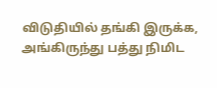விடுதியில் தங்கி இருக்க, அங்கிருந்து பத்து நிமிட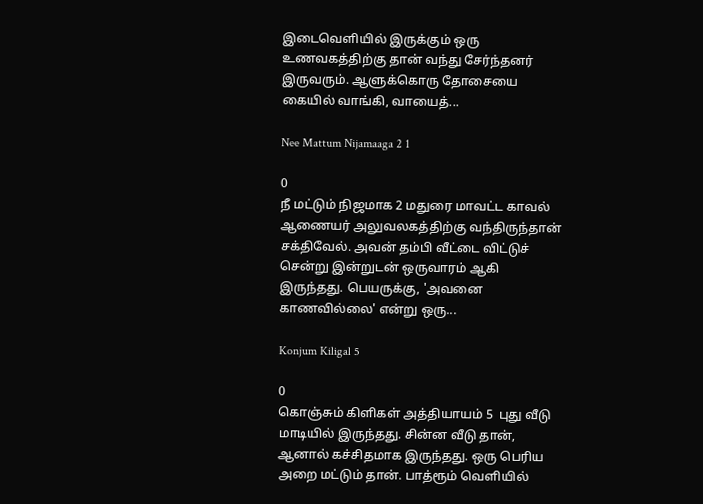இடைவெளியில் இருக்கும் ஒரு உணவகத்திற்கு தான் வந்து சேர்ந்தனர் இருவரும். ஆளுக்கொரு தோசையை கையில் வாங்கி, வாயைத்...

Nee Mattum Nijamaaga 2 1

0
நீ மட்டும் நிஜமாக 2 மதுரை மாவட்ட காவல் ஆணையர் அலுவலகத்திற்கு வந்திருந்தான் சக்திவேல். அவன் தம்பி வீட்டை விட்டுச் சென்று இன்றுடன் ஒருவாரம் ஆகி இருந்தது. பெயருக்கு, 'அவனை காணவில்லை' என்று ஒரு...

Konjum Kiligal 5

0
கொஞ்சும் கிளிகள் அத்தியாயம் 5  புது வீடு மாடியில் இருந்தது. சின்ன வீடு தான், ஆனால் கச்சிதமாக இருந்தது. ஒரு பெரிய அறை மட்டும் தான். பாத்ரூம் வெளியில்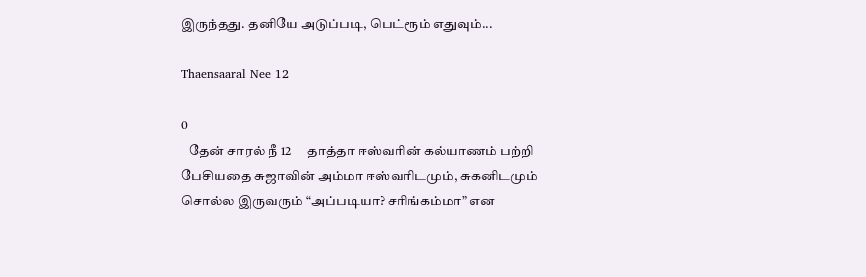இருந்தது. தனியே அடுப்படி, பெட்ரூம் எதுவும்...

Thaensaaral Nee 12

0
   தேன் சாரல் நீ 12      தாத்தா ஈஸ்வரின் கல்யாணம் பற்றி பேசியதை சுஜாவின் அம்மா ஈஸ்வரிடமும், சுகனிடமும் சொல்ல இருவரும் “அப்படியா? சரிங்கம்மா” என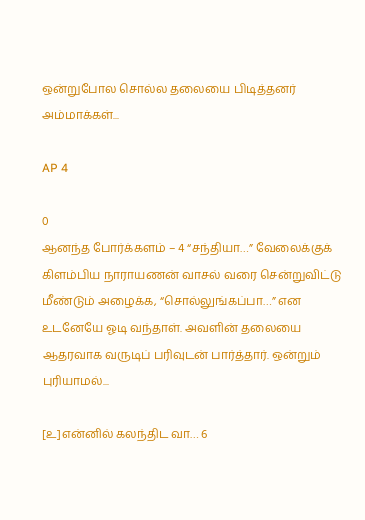ஒன்றுபோல சொல்ல தலையை பிடித்தனர் அம்மாக்கள்...

AP 4

0
ஆனந்த போர்க்களம் – 4 “சந்தியா…” வேலைக்குக் கிளம்பிய நாராயணன் வாசல் வரை சென்றுவிட்டு மீண்டும் அழைக்க, “சொல்லுங்கப்பா…” என உடனேயே ஓடி வந்தாள். அவளின் தலையை ஆதரவாக வருடிப் பரிவுடன் பார்த்தார். ஒன்றும் புரியாமல்...

[உ]என்னில் கலந்திட வா… 6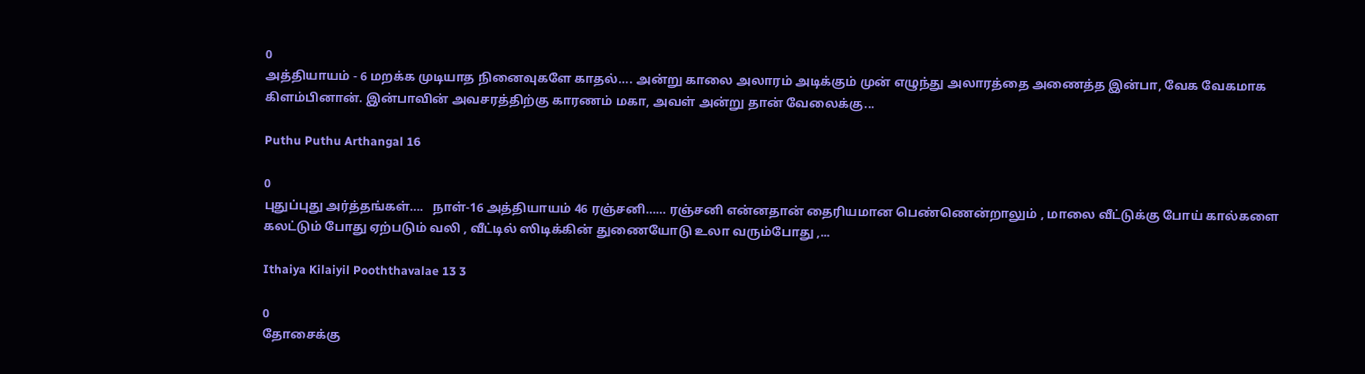0
அத்தியாயம் - 6 மறக்க முடியாத நினைவுகளே காதல்…. அன்று காலை அலாரம் அடிக்கும் முன் எழுந்து அலாரத்தை அணைத்த இன்பா, வேக வேகமாக கிளம்பினான். இன்பாவின் அவசரத்திற்கு காரணம் மகா, அவள் அன்று தான் வேலைக்கு...

Puthu Puthu Arthangal 16

0
புதுப்புது அர்த்தங்கள்….   நாள்-16 அத்தியாயம் 46 ரஞ்சனி…… ரஞ்சனி என்னதான் தைரியமான பெண்ணென்றாலும் , மாலை வீட்டுக்கு போய் கால்களை கலட்டும் போது ஏற்படும் வலி , வீட்டில் ஸிடிக்கின் துணையோடு உலா வரும்போது ,...

Ithaiya Kilaiyil Pooththavalae 13 3

0
தோசைக்கு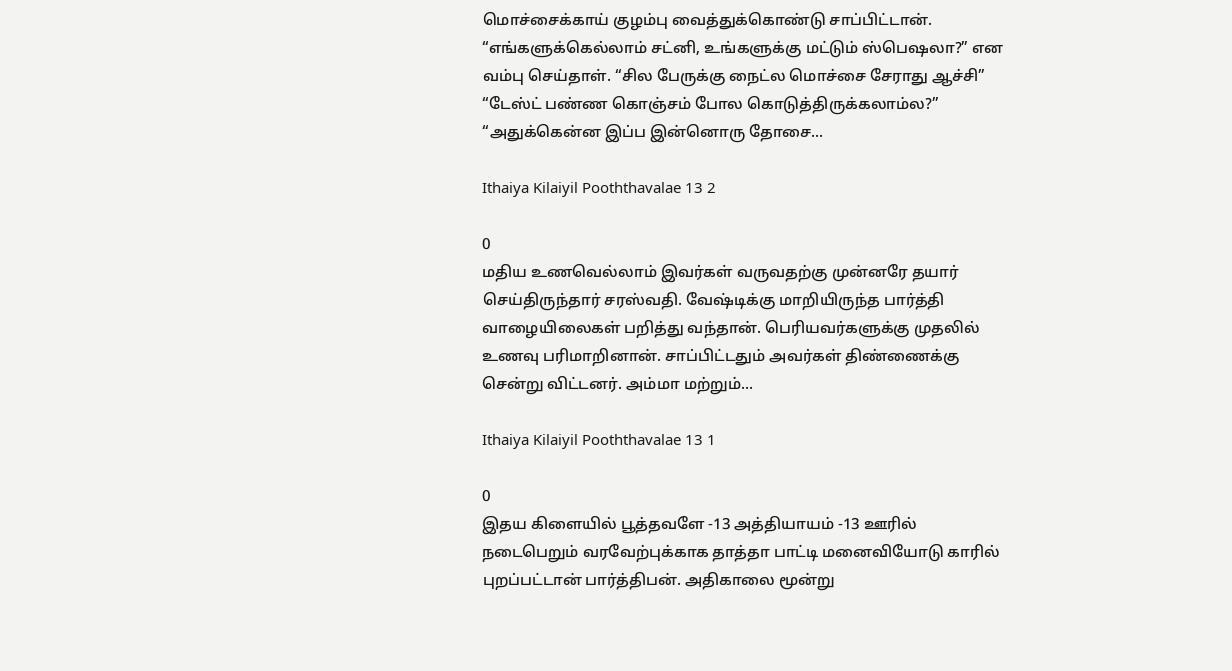மொச்சைக்காய் குழம்பு வைத்துக்கொண்டு சாப்பிட்டான். “எங்களுக்கெல்லாம் சட்னி, உங்களுக்கு மட்டும் ஸ்பெஷலா?” என வம்பு செய்தாள். “சில பேருக்கு நைட்ல மொச்சை சேராது ஆச்சி” “டேஸ்ட் பண்ண கொஞ்சம் போல கொடுத்திருக்கலாம்ல?” “அதுக்கென்ன இப்ப இன்னொரு தோசை...

Ithaiya Kilaiyil Pooththavalae 13 2

0
மதிய உணவெல்லாம் இவர்கள் வருவதற்கு முன்னரே தயார் செய்திருந்தார் சரஸ்வதி. வேஷ்டிக்கு மாறியிருந்த பார்த்தி வாழையிலைகள் பறித்து வந்தான். பெரியவர்களுக்கு முதலில் உணவு பரிமாறினான். சாப்பிட்டதும் அவர்கள் திண்ணைக்கு சென்று விட்டனர். அம்மா மற்றும்...

Ithaiya Kilaiyil Pooththavalae 13 1

0
இதய கிளையில் பூத்தவளே -13 அத்தியாயம் -13 ஊரில் நடைபெறும் வரவேற்புக்காக தாத்தா பாட்டி மனைவியோடு காரில் புறப்பட்டான் பார்த்திபன். அதிகாலை மூன்று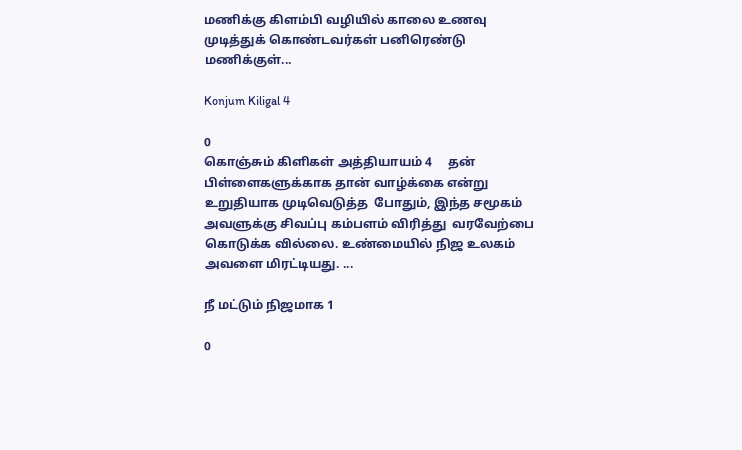மணிக்கு கிளம்பி வழியில் காலை உணவு முடித்துக் கொண்டவர்கள் பனிரெண்டு மணிக்குள்...

Konjum Kiligal 4

0
கொஞ்சும் கிளிகள் அத்தியாயம் 4     தன் பிள்ளைகளுக்காக தான் வாழ்க்கை என்று உறுதியாக முடிவெடுத்த  போதும், இந்த சமூகம் அவளுக்கு சிவப்பு கம்பளம் விரித்து  வரவேற்பை கொடுக்க வில்லை. உண்மையில் நிஜ உலகம் அவளை மிரட்டியது. ...

நீ மட்டும் நிஜமாக 1

0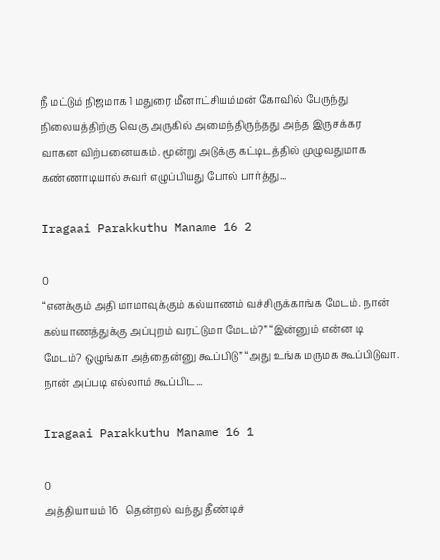நீ மட்டும் நிஜமாக 1 மதுரை மீனாட்சியம்மன் கோவில் பேருந்து நிலையத்திற்கு வெகு அருகில் அமைந்திருந்தது அந்த இருசக்கர வாகன விற்பனையகம். மூன்று அடுக்கு கட்டிடத்தில் முழுவதுமாக கண்ணாடியால் சுவர் எழுப்பியது போல் பார்த்து...

Iragaai Parakkuthu Maname 16 2

0
“எனக்கும் அதி மாமாவுக்கும் கல்யாணம் வச்சிருக்காங்க மேடம். நான் கல்யாணத்துக்கு அப்புறம் வரட்டுமா மேடம்?” “இன்னும் என்ன டி மேடம்? ஒழுங்கா அத்தைன்னு கூப்பிடு” “அது உங்க மருமக கூப்பிடுவா. நான் அப்படி எல்லாம் கூப்பிட...

Iragaai Parakkuthu Maname 16 1

0
அத்தியாயம் 16   தென்றல் வந்து தீண்டிச்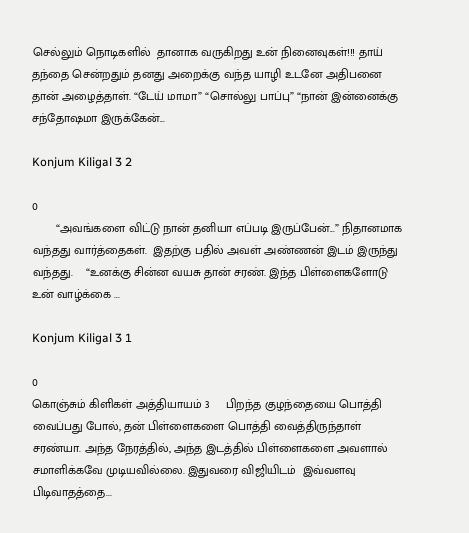செல்லும் நொடிகளில்  தானாக வருகிறது உன் நினைவுகள்!!! தாய் தந்தை சென்றதும் தனது அறைக்கு வந்த யாழி உடனே அதிபனை தான் அழைத்தாள். “டேய் மாமா” “சொல்லு பாப்பு” “நான் இன்னைக்கு சந்தோஷமா இருக்கேன்...

Konjum Kiligal 3 2

0
       “அவங்களை விட்டு நான் தனியா எப்படி இருப்பேன்...” நிதானமாக வந்தது வார்த்தைகள்.  இதற்கு பதில் அவள் அண்ணன் இடம் இருந்து வந்தது.    “உனக்கு சின்ன வயசு தான் சரண். இந்த பிள்ளைகளோடு உன் வாழ்க்கை ...

Konjum Kiligal 3 1

0
கொஞ்சும் கிளிகள் அத்தியாயம் 3     பிறந்த குழந்தையை பொத்தி வைப்பது போல், தன் பிள்ளைகளை பொத்தி வைத்திருந்தாள் சரண்யா. அந்த நேரத்தில், அந்த இடத்தில் பிள்ளைகளை அவளால் சமாளிக்கவே முடியவில்லை. இதுவரை விஜியிடம்  இவ்வளவு பிடிவாதத்தை...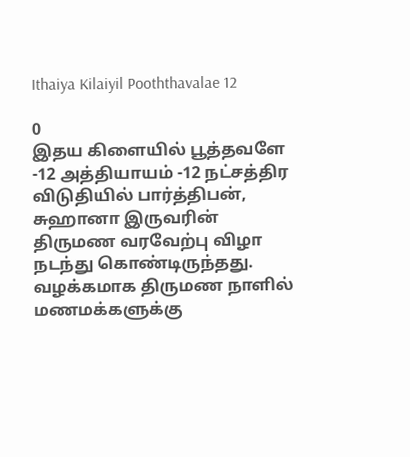Ithaiya Kilaiyil Pooththavalae 12

0
இதய கிளையில் பூத்தவளே -12 அத்தியாயம் -12 நட்சத்திர விடுதியில் பார்த்திபன், சுஹானா இருவரின் திருமண வரவேற்பு விழா நடந்து கொண்டிருந்தது.  வழக்கமாக திருமண நாளில் மணமக்களுக்கு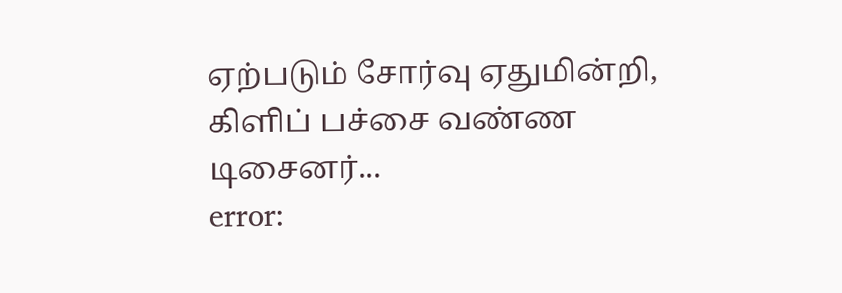ஏற்படும் சோர்வு ஏதுமின்றி, கிளிப் பச்சை வண்ண டிசைனர்...
error: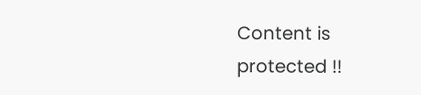Content is protected !!